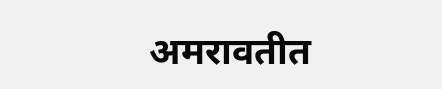अमरावतीत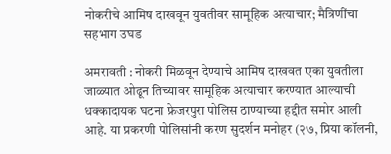नोकरीचे आमिष दाखवून युवतीवर सामूहिक अत्याचार; मैत्रिणींचा सहभाग उघड

अमरावती : नोकरी मिळवून देण्याचे आमिष दाखवत एका युवतीला जाळ्यात ओढून तिच्यावर सामूहिक अत्याचार करण्यात आल्याची धक्कादायक घटना फ्रेजरपुरा पोलिस ठाण्याच्या हद्दीत समोर आली आहे. या प्रकरणी पोलिसांनी करण सुदर्शन मनोहर (२७, प्रिया कॉलनी,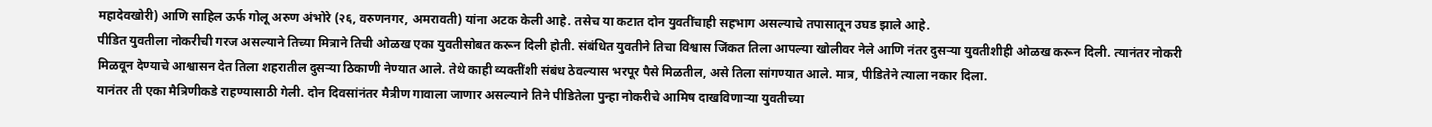महादेवखोरी) आणि साहिल ऊर्फ गोलू अरुण अंभोरे (२६, वरुणनगर, अमरावती) यांना अटक केली आहे. तसेच या कटात दोन युवतींचाही सहभाग असल्याचे तपासातून उघड झाले आहे.
पीडित युवतीला नोकरीची गरज असल्याने तिच्या मित्राने तिची ओळख एका युवतीसोबत करून दिली होती. संबंधित युवतीने तिचा विश्वास जिंकत तिला आपल्या खोलीवर नेले आणि नंतर दुसऱ्या युवतीशीही ओळख करून दिली. त्यानंतर नोकरी मिळवून देण्याचे आश्वासन देत तिला शहरातील दुसऱ्या ठिकाणी नेण्यात आले. तेथे काही व्यक्तींशी संबंध ठेवल्यास भरपूर पैसे मिळतील, असे तिला सांगण्यात आले. मात्र, पीडितेने त्याला नकार दिला.
यानंतर ती एका मैत्रिणीकडे राहण्यासाठी गेली. दोन दिवसांनंतर मैत्रीण गावाला जाणार असल्याने तिने पीडितेला पुन्हा नोकरीचे आमिष दाखविणाऱ्या युवतीच्या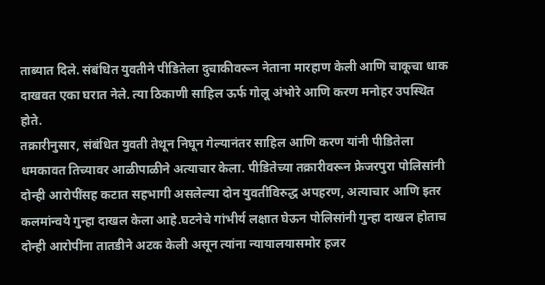ताब्यात दिले. संबंधित युवतीने पीडितेला दुचाकीवरून नेताना मारहाण केली आणि चाकूचा धाक दाखवत एका घरात नेले. त्या ठिकाणी साहिल ऊर्फ गोलू अंभोरे आणि करण मनोहर उपस्थित होते.
तक्रारीनुसार, संबंधित युवती तेथून निघून गेल्यानंतर साहिल आणि करण यांनी पीडितेला धमकावत तिच्यावर आळीपाळीने अत्याचार केला. पीडितेच्या तक्रारीवरून फ्रेजरपुरा पोलिसांनी दोन्ही आरोपींसह कटात सहभागी असलेल्या दोन युवतींविरुद्ध अपहरण, अत्याचार आणि इतर कलमांन्वये गुन्हा दाखल केला आहे.घटनेचे गांभीर्य लक्षात घेऊन पोलिसांनी गुन्हा दाखल होताच दोन्ही आरोपींना तातडीने अटक केली असून त्यांना न्यायालयासमोर हजर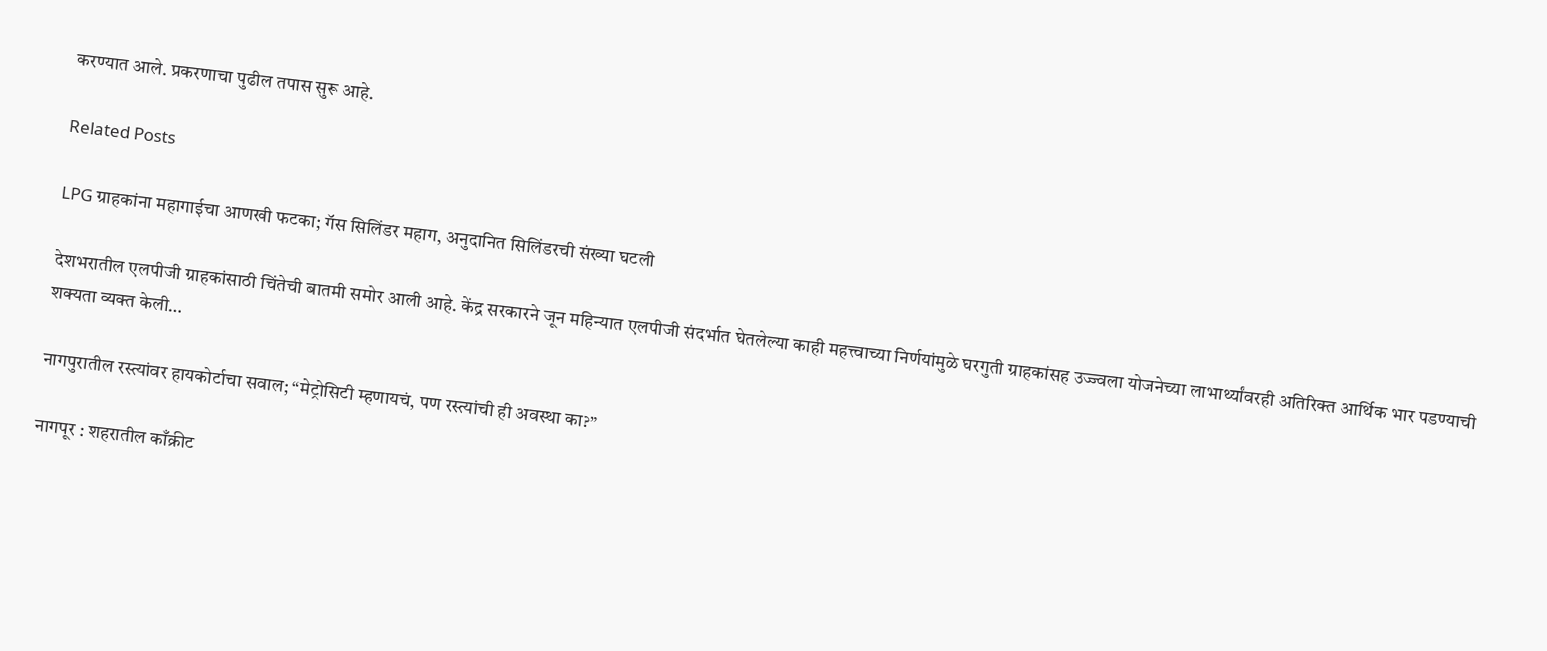करण्यात आले. प्रकरणाचा पुढील तपास सुरू आहे.

Related Posts

LPG ग्राहकांना महागाईचा आणखी फटका; गॅस सिलिंडर महाग, अनुदानित सिलिंडरची संख्या घटली

देशभरातील एलपीजी ग्राहकांसाठी चिंतेची बातमी समोर आली आहे. केंद्र सरकारने जून महिन्यात एलपीजी संदर्भात घेतलेल्या काही महत्त्वाच्या निर्णयांमुळे घरगुती ग्राहकांसह उज्ज्वला योजनेच्या लाभार्थ्यांवरही अतिरिक्त आर्थिक भार पडण्याची शक्यता व्यक्त केली…

नागपुरातील रस्त्यांवर हायकोर्टाचा सवाल; “मेट्रोसिटी म्हणायचं, पण रस्त्यांची ही अवस्था का?”

नागपूर : शहरातील काँक्रीट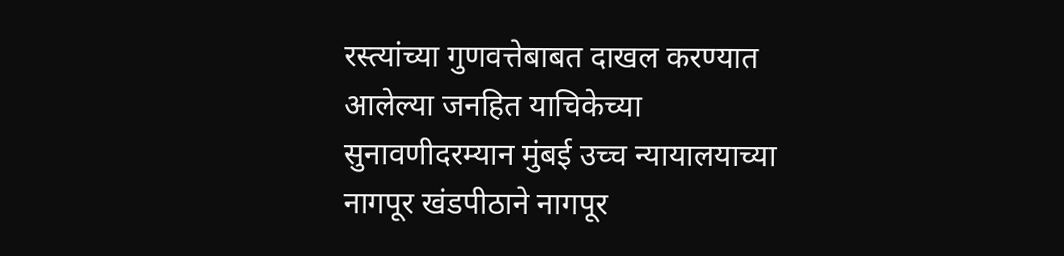रस्त्यांच्या गुणवत्तेबाबत दाखल करण्यात आलेल्या जनहित याचिकेच्या सुनावणीदरम्यान मुंबई उच्च न्यायालयाच्या नागपूर खंडपीठाने नागपूर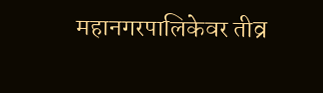महानगरपालिकेवर तीव्र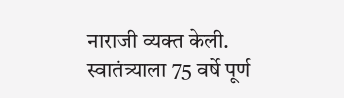नाराजी व्यक्त केली. स्वातंत्र्याला 75 वर्षे पूर्ण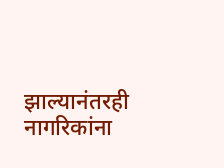झाल्यानंतरही नागरिकांना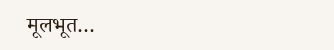मूलभूत…